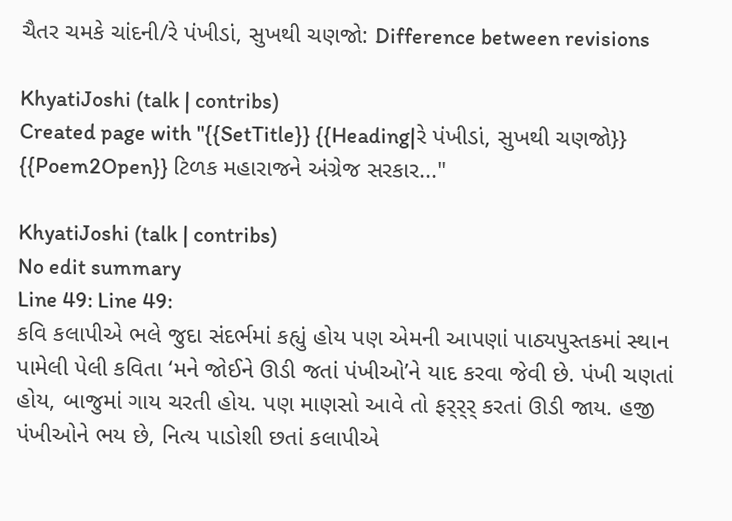ચૈતર ચમકે ચાંદની/રે પંખીડાં, સુખથી ચણજો: Difference between revisions

KhyatiJoshi (talk | contribs)
Created page with "{{SetTitle}} {{Heading|રે પંખીડાં, સુખથી ચણજો}} {{Poem2Open}} ટિળક મહારાજને અંગ્રેજ સરકાર..."

KhyatiJoshi (talk | contribs)
No edit summary
Line 49: Line 49:
કવિ કલાપીએ ભલે જુદા સંદર્ભમાં કહ્યું હોય પણ એમની આપણાં પાઠ્યપુસ્તકમાં સ્થાન પામેલી પેલી કવિતા ‘મને જોઈને ઊડી જતાં પંખીઓ’ને યાદ કરવા જેવી છે. પંખી ચણતાં હોય, બાજુમાં ગાય ચરતી હોય. પણ માણસો આવે તો ફર્‌ર્‌ર્ કરતાં ઊડી જાય. હજી પંખીઓને ભય છે, નિત્ય પાડોશી છતાં કલાપીએ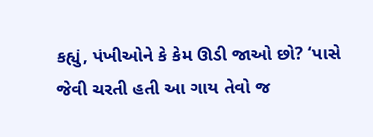કહ્યું, પંખીઓને કે કેમ ઊડી જાઓ છો? ‘પાસે જેવી ચરતી હતી આ ગાય તેવો જ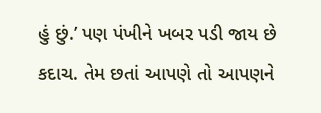હું છું.’ પણ પંખીને ખબર પડી જાય છે કદાચ. તેમ છતાં આપણે તો આપણને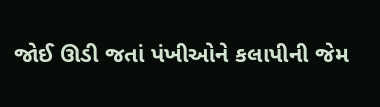જોઈ ઊડી જતાં પંખીઓને કલાપીની જેમ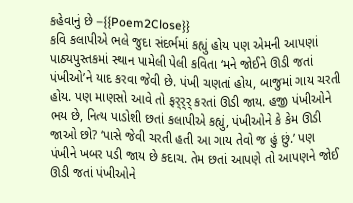કહેવાનું છે –{{Poem2Close}}
કવિ કલાપીએ ભલે જુદા સંદર્ભમાં કહ્યું હોય પણ એમની આપણાં પાઠ્યપુસ્તકમાં સ્થાન પામેલી પેલી કવિતા ‘મને જોઈને ઊડી જતાં પંખીઓ’ને યાદ કરવા જેવી છે. પંખી ચણતાં હોય, બાજુમાં ગાય ચરતી હોય. પણ માણસો આવે તો ફર્‌ર્‌ર્ કરતાં ઊડી જાય. હજી પંખીઓને ભય છે, નિત્ય પાડોશી છતાં કલાપીએ કહ્યું, પંખીઓને કે કેમ ઊડી જાઓ છો? ‘પાસે જેવી ચરતી હતી આ ગાય તેવો જ હું છું.’ પણ પંખીને ખબર પડી જાય છે કદાચ. તેમ છતાં આપણે તો આપણને જોઈ ઊડી જતાં પંખીઓને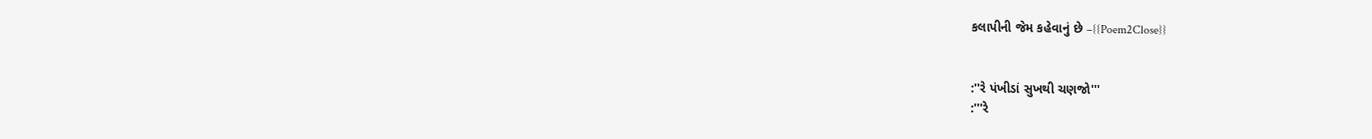કલાપીની જેમ કહેવાનું છે –{{Poem2Close}}


:''રે પંખીડાં સુખથી ચણજો'''
:'''રે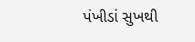પંખીડાં સુખથી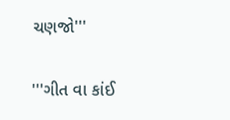ચણજો'''


'''ગીત વા કાંઈ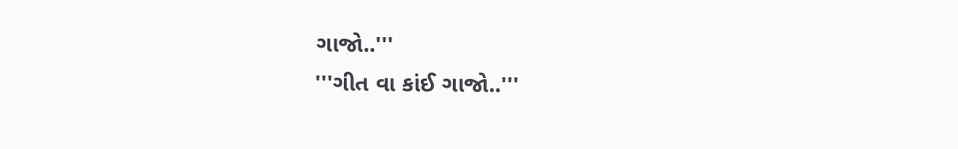ગાજો..'''
'''ગીત વા કાંઈ ગાજો..'''